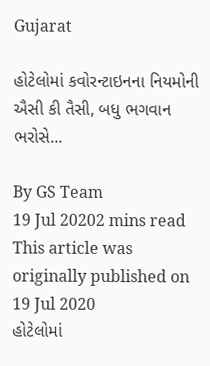Gujarat

હોટેલોમાં કવોરન્ટાઇનના નિયમોની ઐસી કી તૈસી, બધુ ભગવાન ભરોસે...

By GS Team
19 Jul 20202 mins read
This article was originally published on 19 Jul 2020
હોટેલોમાં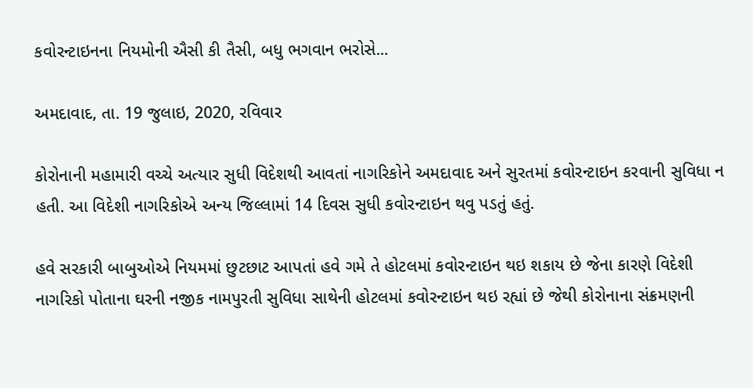કવોરન્ટાઇનના નિયમોની ઐસી કી તૈસી, બધુ ભગવાન ભરોસે...

અમદાવાદ, તા. 19 જુલાઇ, 2020, રવિવાર

કોરોનાની મહામારી વચ્ચે અત્યાર સુધી વિદેશથી આવતાં નાગરિકોને અમદાવાદ અને સુરતમાં કવોરન્ટાઇન કરવાની સુવિધા ન હતી. આ વિદેશી નાગરિકોએ અન્ય જિલ્લામાં 14 દિવસ સુધી કવોરન્ટાઇન થવુ પડતું હતું.

હવે સરકારી બાબુઓએ નિયમમાં છુટછાટ આપતાં હવે ગમે તે હોટલમાં કવોરન્ટાઇન થઇ શકાય છે જેના કારણે વિદેશી નાગરિકો પોતાના ઘરની નજીક નામપુરતી સુવિધા સાથેની હોટલમાં કવોરન્ટાઇન થઇ રહ્યાં છે જેથી કોરોનાના સંક્રમણની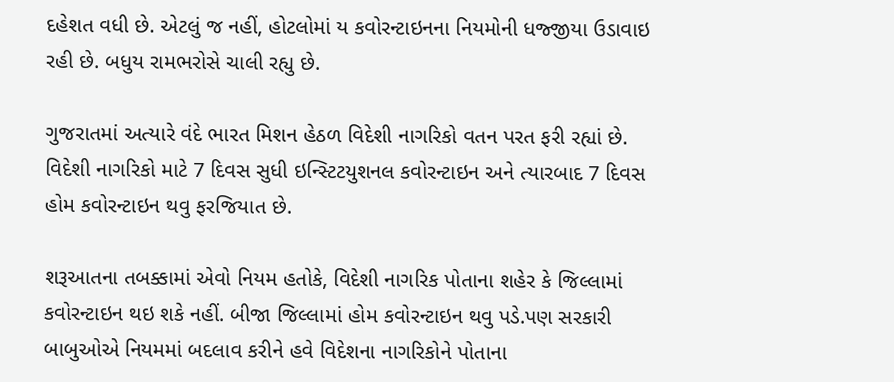દહેશત વધી છે. એટલું જ નહીં, હોટલોમાં ય કવોરન્ટાઇનના નિયમોની ધજ્જીયા ઉડાવાઇ રહી છે. બધુય રામભરોસે ચાલી રહ્યુ છે.

ગુજરાતમાં અત્યારે વંદે ભારત મિશન હેઠળ વિદેશી નાગરિકો વતન પરત ફરી રહ્યાં છે. વિદેશી નાગરિકો માટે 7 દિવસ સુધી ઇન્સ્ટિટયુશનલ કવોરન્ટાઇન અને ત્યારબાદ 7 દિવસ હોમ કવોરન્ટાઇન થવુ ફરજિયાત છે.

શરૂઆતના તબક્કામાં એવો નિયમ હતોકે, વિદેશી નાગરિક પોતાના શહેર કે જિલ્લામાં કવોરન્ટાઇન થઇ શકે નહીં. બીજા જિલ્લામાં હોમ કવોરન્ટાઇન થવુ પડે.પણ સરકારી બાબુઓએ નિયમમાં બદલાવ કરીને હવે વિદેશના નાગરિકોને પોતાના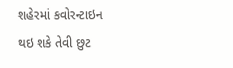શહેરમાં કવોરન્ટાઇન થઇ શકે તેવી છુટ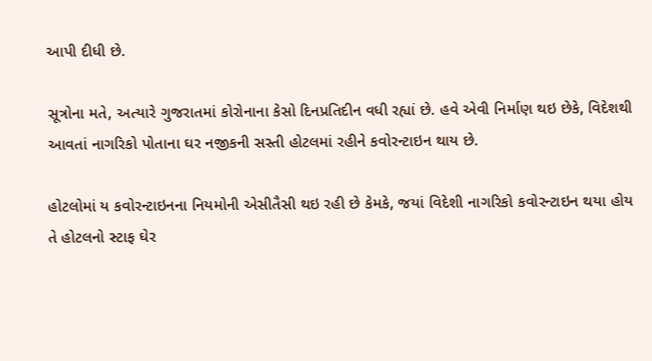આપી દીધી છે.

સૂત્રોના મતે, અત્યારે ગુજરાતમાં કોરોનાના કેસો દિનપ્રતિદીન વધી રહ્યાં છે. હવે એવી નિર્માણ થઇ છેકે, વિદેશથી આવતાં નાગરિકો પોતાના ઘર નજીકની સસ્તી હોટલમાં રહીને કવોરન્ટાઇન થાય છે.

હોટલોમાં ય કવોરન્ટાઇનના નિયમોની એસીતૈસી થઇ રહી છે કેમકે, જયાં વિદેશી નાગરિકો કવોરન્ટાઇન થયા હોય તે હોટલનો સ્ટાફ ઘેર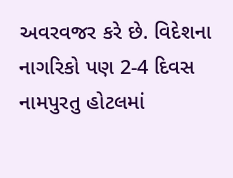અવરવજર કરે છે. વિદેશના નાગરિકો પણ 2-4 દિવસ નામપુરતુ હોટલમાં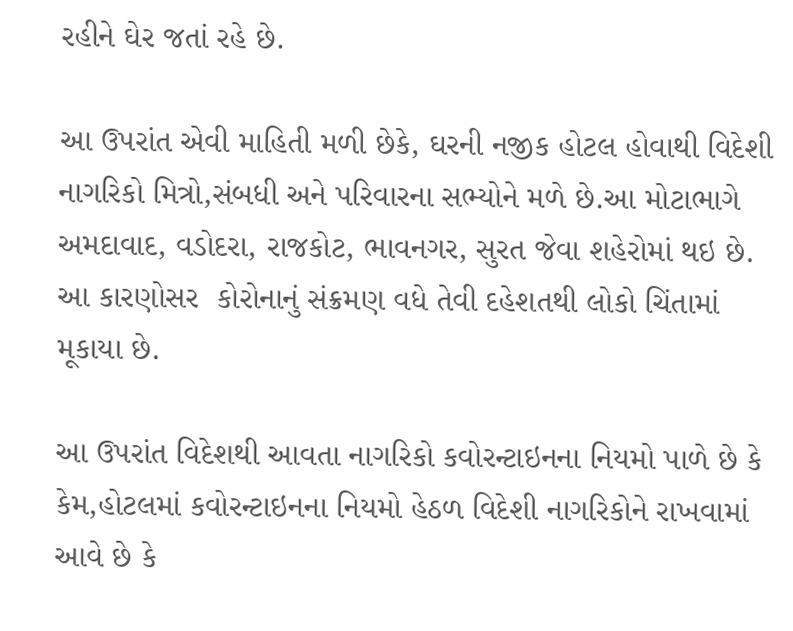રહીને ઘેર જતાં રહે છે.

આ ઉપરાંત એવી માહિતી મળી છેકે, ઘરની નજીક હોટલ હોવાથી વિદેશી નાગરિકો મિત્રો,સંબધી અને પરિવારના સભ્યોને મળે છે.આ મોટાભાગે અમદાવાદ, વડોદરા, રાજકોટ, ભાવનગર, સુરત જેવા શહેરોમાં થઇ છે. આ કારણોસર  કોરોનાનું સંક્રમણ વધે તેવી દહેશતથી લોકો ચિંતામાં મૂકાયા છે.

આ ઉપરાંત વિદેશથી આવતા નાગરિકો કવોરન્ટાઇનના નિયમો પાળે છે કે કેમ,હોટલમાં કવોરન્ટાઇનના નિયમો હેઠળ વિદેશી નાગરિકોને રાખવામાં આવે છે કે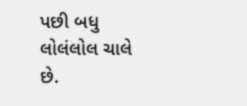પછી બધુ લોલંલોલ ચાલે છે.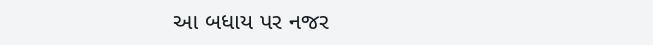આ બધાય પર નજર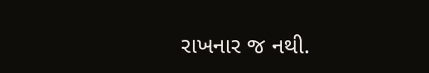રાખનાર જ નથી.